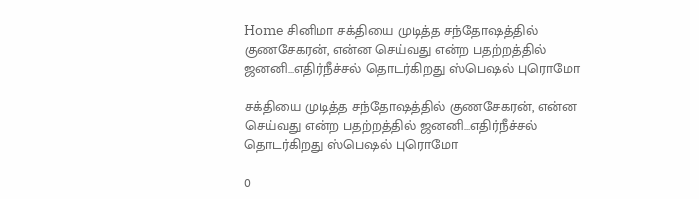Home சினிமா சக்தியை முடித்த சந்தோஷத்தில் குணசேகரன், என்ன செய்வது என்ற பதற்றத்தில் ஜனனி…எதிர்நீச்சல் தொடர்கிறது ஸ்பெஷல் புரொமோ

சக்தியை முடித்த சந்தோஷத்தில் குணசேகரன், என்ன செய்வது என்ற பதற்றத்தில் ஜனனி…எதிர்நீச்சல் தொடர்கிறது ஸ்பெஷல் புரொமோ

0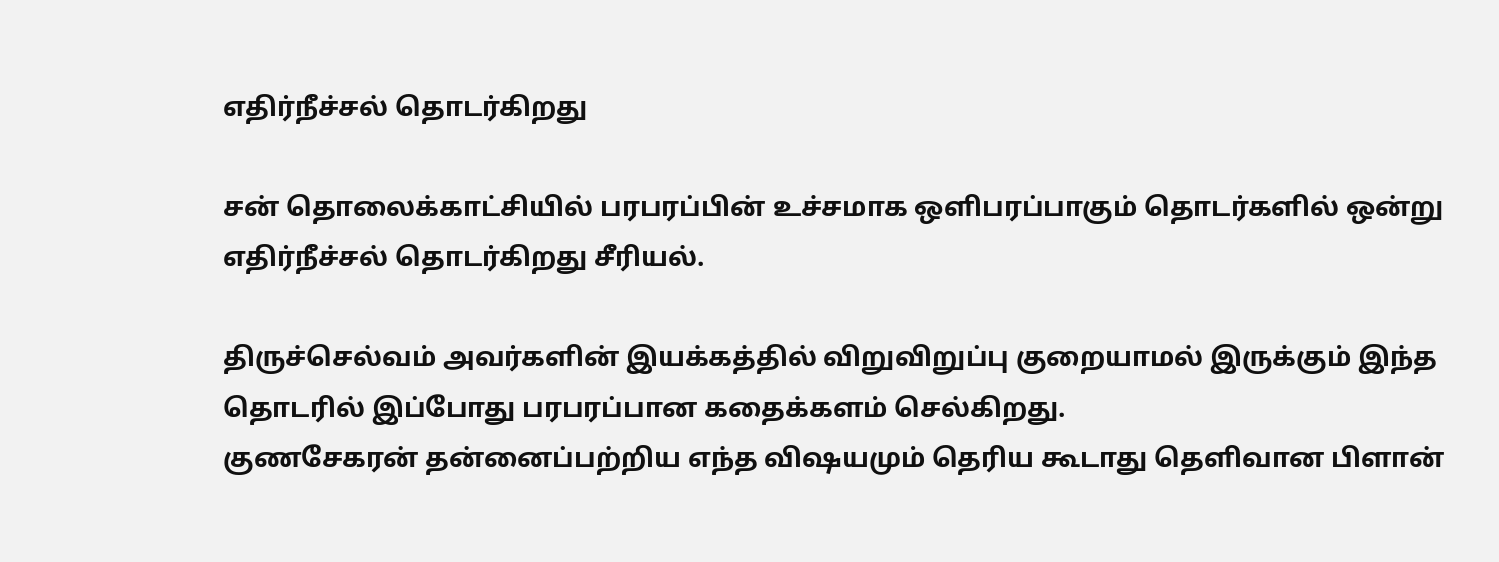எதிர்நீச்சல் தொடர்கிறது

சன் தொலைக்காட்சியில் பரபரப்பின் உச்சமாக ஒளிபரப்பாகும் தொடர்களில் ஒன்று எதிர்நீச்சல் தொடர்கிறது சீரியல்.

திருச்செல்வம் அவர்களின் இயக்கத்தில் விறுவிறுப்பு குறையாமல் இருக்கும் இந்த தொடரில் இப்போது பரபரப்பான கதைக்களம் செல்கிறது.
குணசேகரன் தன்னைப்பற்றிய எந்த விஷயமும் தெரிய கூடாது தெளிவான பிளான்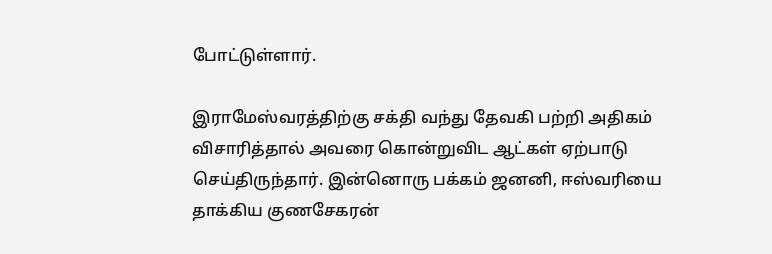போட்டுள்ளார்.

இராமேஸ்வரத்திற்கு சக்தி வந்து தேவகி பற்றி அதிகம் விசாரித்தால் அவரை கொன்றுவிட ஆட்கள் ஏற்பாடு செய்திருந்தார். இன்னொரு பக்கம் ஜனனி, ஈஸ்வரியை தாக்கிய குணசேகரன்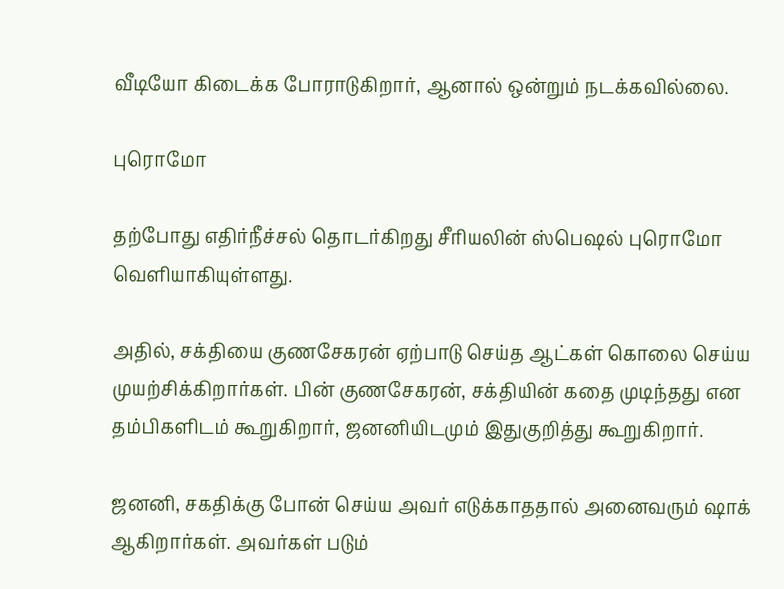வீடியோ கிடைக்க போராடுகிறார், ஆனால் ஒன்றும் நடக்கவில்லை.

புரொமோ

தற்போது எதிர்நீச்சல் தொடர்கிறது சீரியலின் ஸ்பெஷல் புரொமோ வெளியாகியுள்ளது.

அதில், சக்தியை குணசேகரன் ஏற்பாடு செய்த ஆட்கள் கொலை செய்ய முயற்சிக்கிறார்கள். பின் குணசேகரன், சக்தியின் கதை முடிந்தது என தம்பிகளிடம் கூறுகிறார், ஜனனியிடமும் இதுகுறித்து கூறுகிறார்.

ஜனனி, சகதிக்கு போன் செய்ய அவர் எடுக்காததால் அனைவரும் ஷாக் ஆகிறார்கள். அவர்கள் படும்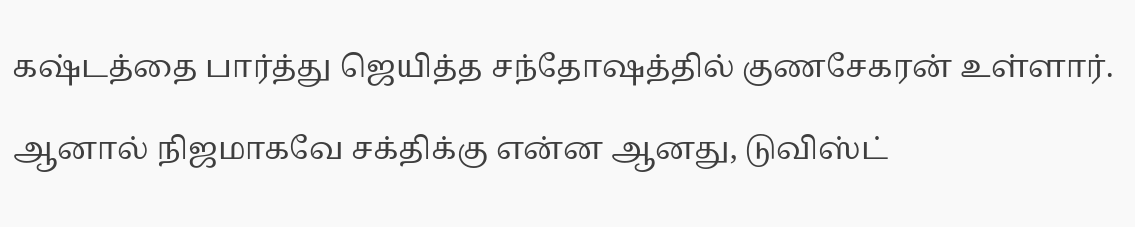கஷ்டத்தை பார்த்து ஜெயித்த சந்தோஷத்தில் குணசேகரன் உள்ளார்.

ஆனால் நிஜமாகவே சக்திக்கு என்ன ஆனது, டுவிஸ்ட்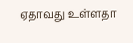ஏதாவது உள்ளதா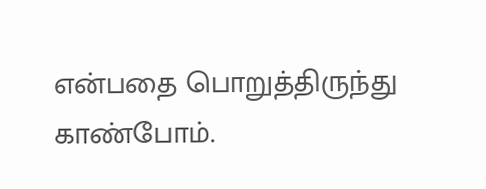என்பதை பொறுத்திருந்து காண்போம்.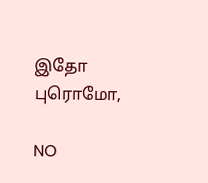இதோ புரொமோ,

NO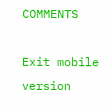COMMENTS

Exit mobile version